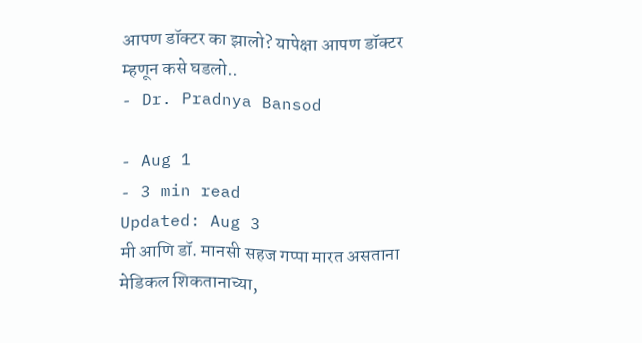आपण डॉक्टर का झालो? यापेक्षा आपण डॉक्टर म्हणून कसे घडलो..
- Dr. Pradnya Bansod

- Aug 1
- 3 min read
Updated: Aug 3
मी आणि डॉ. मानसी सहज गप्पा मारत असताना मेडिकल शिकतानाच्या,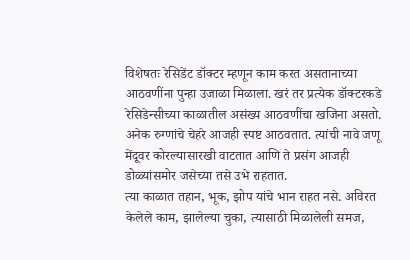विशेषतः रेसिडेंट डॉक्टर म्हणून काम करत असतानाच्या आठवणींना पुन्हा उजाळा मिळाला. खरं तर प्रत्येक डॉक्टरकडे रेसिडेन्सीच्या काळातील असंख्य आठवणींचा खजिना असतो. अनेक रुग्णांचे चेहरे आजही स्पष्ट आठवतात. त्यांची नावे जणू मेंदूवर कोरल्यासारखी वाटतात आणि ते प्रसंग आजही डोळ्यांसमोर जसेच्या तसे उभे राहतात.
त्या काळात तहान, भूक, झोप यांचे भान राहत नसे. अविरत केलेले काम, झालेल्या चुका, त्यासाठी मिळालेली समज,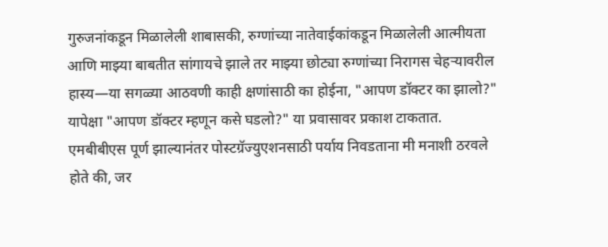गुरुजनांकडून मिळालेली शाबासकी, रुग्णांच्या नातेवाईकांकडून मिळालेली आत्मीयता आणि माझ्या बाबतीत सांगायचे झाले तर माझ्या छोट्या रुग्णांच्या निरागस चेहऱ्यावरील हास्य—या सगळ्या आठवणी काही क्षणांसाठी का होईना, "आपण डॉक्टर का झालो?" यापेक्षा "आपण डॉक्टर म्हणून कसे घडलो?" या प्रवासावर प्रकाश टाकतात.
एमबीबीएस पूर्ण झाल्यानंतर पोस्टग्रॅज्युएशनसाठी पर्याय निवडताना मी मनाशी ठरवले होते की, जर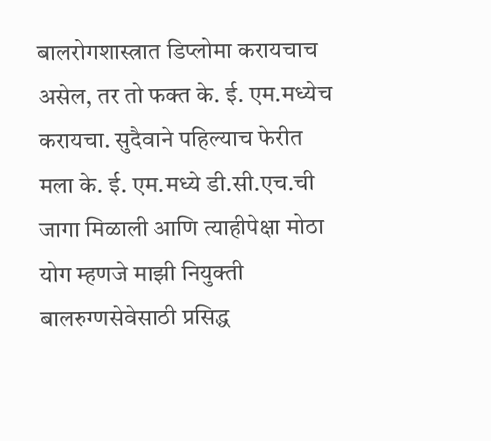बालरोगशास्त्रात डिप्लोमा करायचाच असेल, तर तो फक्त के. ई. एम.मध्येच करायचा. सुदैवाने पहिल्याच फेरीत मला के. ई. एम.मध्ये डी.सी.एच.ची जागा मिळाली आणि त्याहीपेक्षा मोठा योग म्हणजे माझी नियुक्ती बालरुग्णसेवेसाठी प्रसिद्ध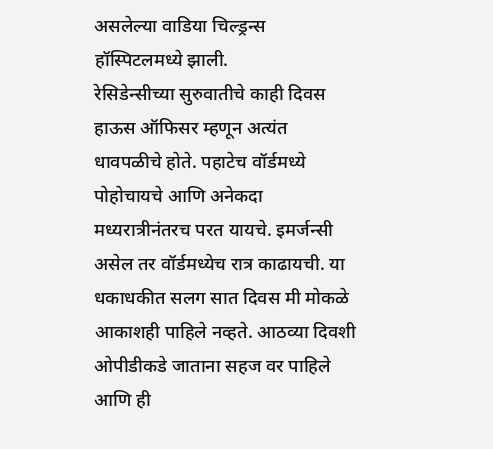असलेल्या वाडिया चिल्ड्रन्स हॉस्पिटलमध्ये झाली.
रेसिडेन्सीच्या सुरुवातीचे काही दिवस हाऊस ऑफिसर म्हणून अत्यंत धावपळीचे होते. पहाटेच वॉर्डमध्ये पोहोचायचे आणि अनेकदा मध्यरात्रीनंतरच परत यायचे. इमर्जन्सी असेल तर वॉर्डमध्येच रात्र काढायची. या धकाधकीत सलग सात दिवस मी मोकळे आकाशही पाहिले नव्हते. आठव्या दिवशी ओपीडीकडे जाताना सहज वर पाहिले आणि ही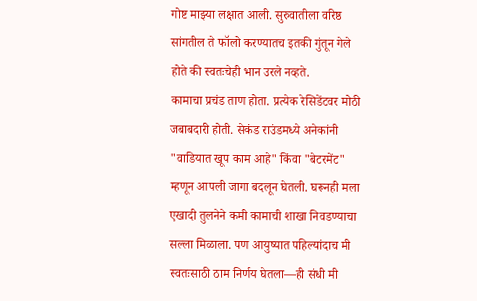गोष्ट माझ्या लक्षात आली. सुरुवातीला वरिष्ठ सांगतील ते फॉलो करण्यातच इतकी गुंतून गेले होते की स्वतःचेही भान उरले नव्हते.
कामाचा प्रचंड ताण होता. प्रत्येक रेसिडेंटवर मोठी जबाबदारी होती. सेकंड राउंडमध्ये अनेकांनी "वाडियात खूप काम आहे" किंवा "बेटरमेंट" म्हणून आपली जागा बदलून घेतली. घरूनही मला एखादी तुलनेने कमी कामाची शाखा निवडण्याचा सल्ला मिळाला. पण आयुष्यात पहिल्यांदाच मी स्वतःसाठी ठाम निर्णय घेतला—ही संधी मी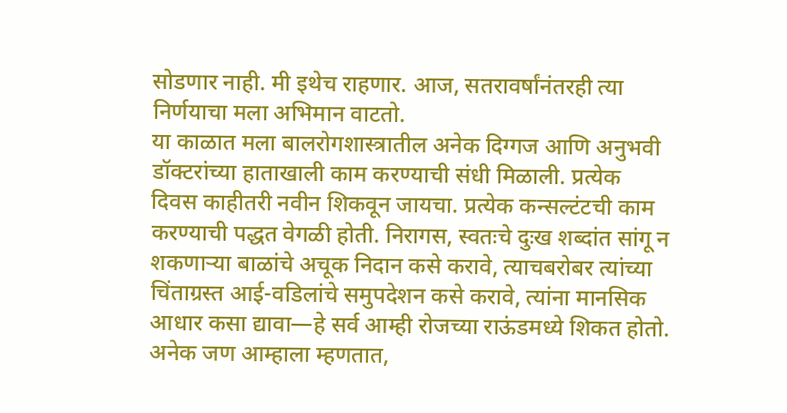सोडणार नाही. मी इथेच राहणार. आज, सतरावर्षांनंतरही त्या निर्णयाचा मला अभिमान वाटतो.
या काळात मला बालरोगशास्त्रातील अनेक दिग्गज आणि अनुभवी डॉक्टरांच्या हाताखाली काम करण्याची संधी मिळाली. प्रत्येक दिवस काहीतरी नवीन शिकवून जायचा. प्रत्येक कन्सल्टंटची काम करण्याची पद्धत वेगळी होती. निरागस, स्वतःचे दुःख शब्दांत सांगू न शकणाऱ्या बाळांचे अचूक निदान कसे करावे, त्याचबरोबर त्यांच्या चिंताग्रस्त आई-वडिलांचे समुपदेशन कसे करावे, त्यांना मानसिक आधार कसा द्यावा—हे सर्व आम्ही रोजच्या राऊंडमध्ये शिकत होतो.
अनेक जण आम्हाला म्हणतात,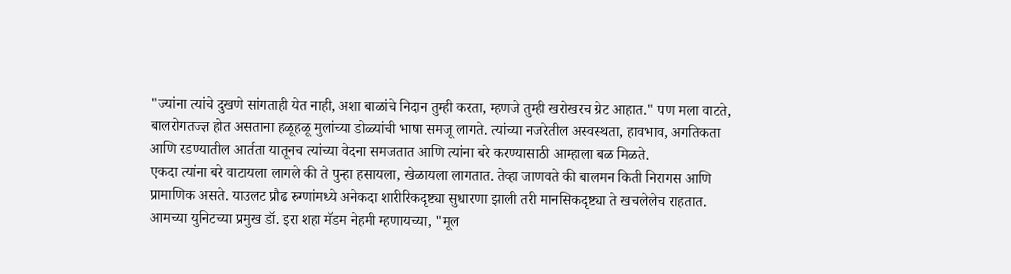"ज्यांना त्यांचे दुखणे सांगताही येत नाही, अशा बाळांचे निदान तुम्ही करता, म्हणजे तुम्ही खरोखरच ग्रेट आहात." पण मला वाटते, बालरोगतज्ज्ञ होत असताना हळूहळू मुलांच्या डोळ्यांची भाषा समजू लागते. त्यांच्या नजरेतील अस्वस्थता, हावभाव, अगतिकता आणि रडण्यातील आर्तता यातूनच त्यांच्या वेदना समजतात आणि त्यांना बरे करण्यासाठी आम्हाला बळ मिळते.
एकदा त्यांना बरे वाटायला लागले की ते पुन्हा हसायला, खेळायला लागतात. तेव्हा जाणवते की बालमन किती निरागस आणि प्रामाणिक असते. याउलट प्रौढ रुग्णांमध्ये अनेकदा शारीरिकदृष्ट्या सुधारणा झाली तरी मानसिकदृष्ट्या ते खचलेलेच राहतात.
आमच्या युनिटच्या प्रमुख डॉ. इरा शहा मॅडम नेहमी म्हणायच्या, "मूल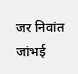जर निवांत जांभई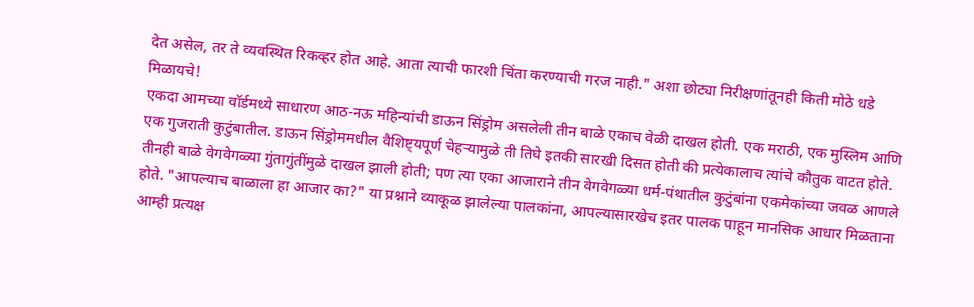देत असेल, तर ते व्यवस्थित रिकव्हर होत आहे. आता त्याची फारशी चिंता करण्याची गरज नाही." अशा छोट्या निरीक्षणांतूनही किती मोठे धडे मिळायचे!
एकदा आमच्या वॉर्डमध्ये साधारण आठ-नऊ महिन्यांची डाऊन सिंड्रोम असलेली तीन बाळे एकाच वेळी दाखल होती. एक मराठी, एक मुस्लिम आणि एक गुजराती कुटुंबातील. डाऊन सिंड्रोममधील वैशिष्ट्यपूर्ण चेहऱ्यामुळे ती तिघे इतकी सारखी दिसत होती की प्रत्येकालाच त्यांचे कौतुक वाटत होते.
तीनही बाळे वेगवेगळ्या गुंतागुंतींमुळे दाखल झाली होती; पण त्या एका आजाराने तीन वेगवेगळ्या धर्म-पंथातील कुटुंबांना एकमेकांच्या जवळ आणले होते. "आपल्याच बाळाला हा आजार का?" या प्रश्नाने व्याकूळ झालेल्या पालकांना, आपल्यासारखेच इतर पालक पाहून मानसिक आधार मिळताना आम्ही प्रत्यक्ष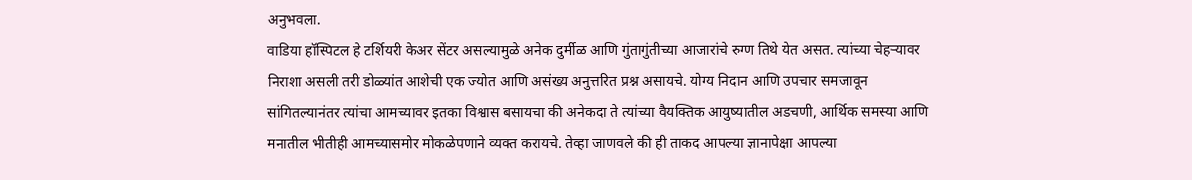अनुभवला.
वाडिया हॉस्पिटल हे टर्शियरी केअर सेंटर असल्यामुळे अनेक दुर्मीळ आणि गुंतागुंतीच्या आजारांचे रुग्ण तिथे येत असत. त्यांच्या चेहऱ्यावर निराशा असली तरी डोळ्यांत आशेची एक ज्योत आणि असंख्य अनुत्तरित प्रश्न असायचे. योग्य निदान आणि उपचार समजावून सांगितल्यानंतर त्यांचा आमच्यावर इतका विश्वास बसायचा की अनेकदा ते त्यांच्या वैयक्तिक आयुष्यातील अडचणी, आर्थिक समस्या आणि मनातील भीतीही आमच्यासमोर मोकळेपणाने व्यक्त करायचे. तेव्हा जाणवले की ही ताकद आपल्या ज्ञानापेक्षा आपल्या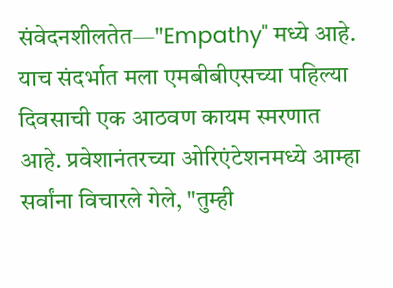संवेदनशीलतेत—"Empathy" मध्ये आहे.
याच संदर्भात मला एमबीबीएसच्या पहिल्या दिवसाची एक आठवण कायम स्मरणात आहे. प्रवेशानंतरच्या ओरिएंटेशनमध्ये आम्हा सर्वांना विचारले गेले, "तुम्ही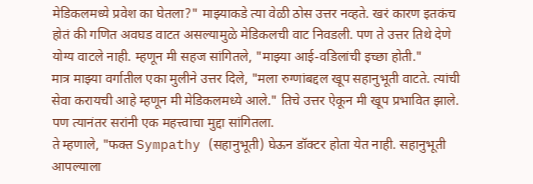मेडिकलमध्ये प्रवेश का घेतला?" माझ्याकडे त्या वेळी ठोस उत्तर नव्हते. खरं कारण इतकंच होतं की गणित अवघड वाटत असल्यामुळे मेडिकलची वाट निवडली. पण ते उत्तर तिथे देणे योग्य वाटले नाही. म्हणून मी सहज सांगितले, "माझ्या आई-वडिलांची इच्छा होती."
मात्र माझ्या वर्गातील एका मुलीने उत्तर दिले, "मला रुग्णांबद्दल खूप सहानुभूती वाटते. त्यांची सेवा करायची आहे म्हणून मी मेडिकलमध्ये आले." तिचे उत्तर ऐकून मी खूप प्रभावित झाले. पण त्यानंतर सरांनी एक महत्त्वाचा मुद्दा सांगितला.
ते म्हणाले, "फक्त Sympathy (सहानुभूती) घेऊन डॉक्टर होता येत नाही. सहानुभूती आपल्याला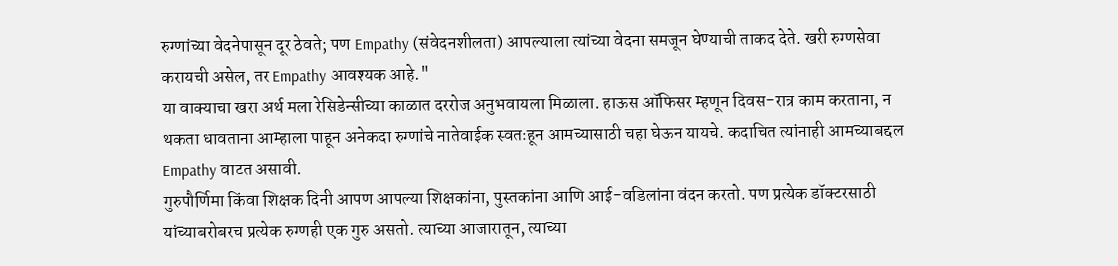रुग्णांच्या वेदनेपासून दूर ठेवते; पण Empathy (संवेदनशीलता) आपल्याला त्यांच्या वेदना समजून घेण्याची ताकद देते. खरी रुग्णसेवा करायची असेल, तर Empathy आवश्यक आहे."
या वाक्याचा खरा अर्थ मला रेसिडेन्सीच्या काळात दररोज अनुभवायला मिळाला. हाऊस ऑफिसर म्हणून दिवस-रात्र काम करताना, न थकता धावताना आम्हाला पाहून अनेकदा रुग्णांचे नातेवाईक स्वतःहून आमच्यासाठी चहा घेऊन यायचे. कदाचित त्यांनाही आमच्याबद्दल Empathy वाटत असावी.
गुरुपौर्णिमा किंवा शिक्षक दिनी आपण आपल्या शिक्षकांना, पुस्तकांना आणि आई-वडिलांना वंदन करतो. पण प्रत्येक डॉक्टरसाठी यांच्याबरोबरच प्रत्येक रुग्णही एक गुरु असतो. त्याच्या आजारातून, त्याच्या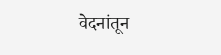वेदनांतून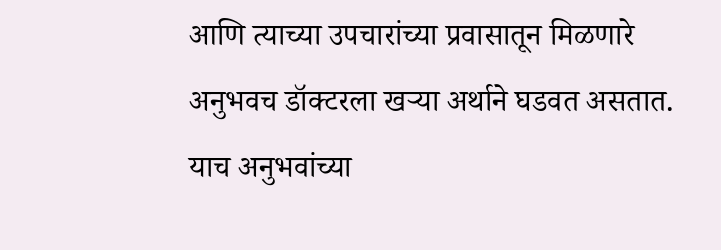आणि त्याच्या उपचारांच्या प्रवासातून मिळणारे अनुभवच डॉक्टरला खऱ्या अर्थाने घडवत असतात.
याच अनुभवांच्या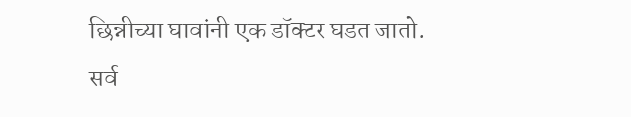छिन्नीच्या घावांनी एक डॉक्टर घडत जातो.
सर्व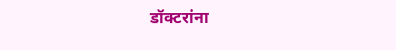डॉक्टरांना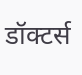डॉक्टर्स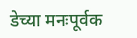डेच्या मनःपूर्वक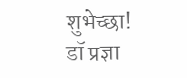शुभेच्छा!
डॉ प्रज्ञा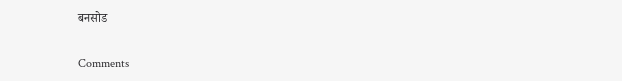बनसोड


Comments